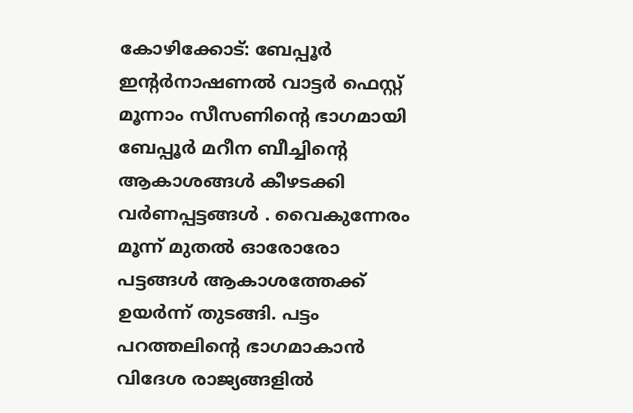കോഴിക്കോട്: ബേപ്പൂർ ഇൻ്റർനാഷണൽ വാട്ടർ ഫെസ്റ്റ് മൂന്നാം സീസണിന്റെ ഭാഗമായി
ബേപ്പൂർ മറീന ബീച്ചിന്റെ ആകാശങ്ങൾ കീഴടക്കി വർണപ്പട്ടങ്ങൾ . വൈകുന്നേരം മൂന്ന് മുതൽ ഓരോരോ പട്ടങ്ങൾ ആകാശത്തേക്ക് ഉയർന്ന് തുടങ്ങി. പട്ടം പറത്തലിന്റെ ഭാഗമാകാൻ വിദേശ രാജ്യങ്ങളിൽ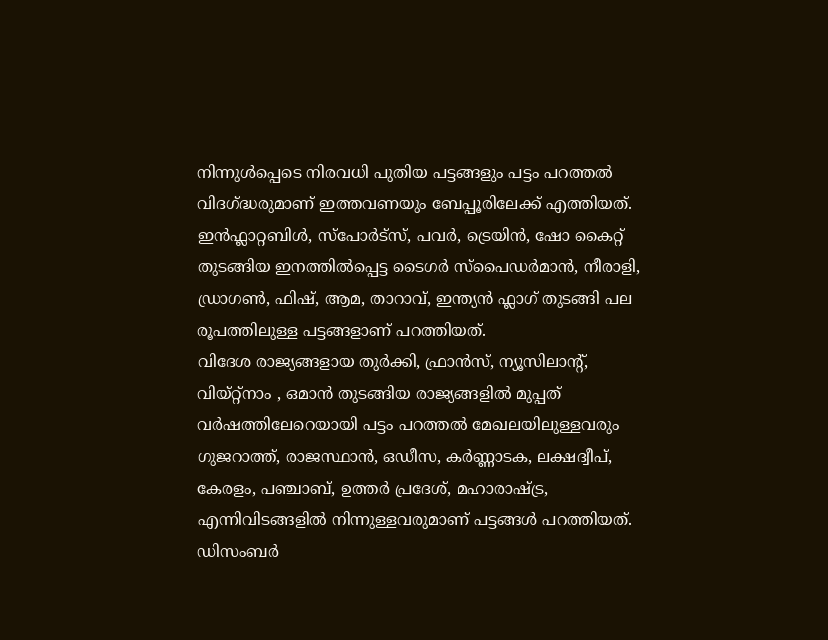നിന്നുൾപ്പെടെ നിരവധി പുതിയ പട്ടങ്ങളും പട്ടം പറത്തൽ വിദഗ്ദ്ധരുമാണ് ഇത്തവണയും ബേപ്പൂരിലേക്ക് എത്തിയത്.
ഇൻഫ്ലാറ്റബിൾ, സ്പോർട്സ്, പവർ, ട്രെയിൻ, ഷോ കൈറ്റ് തുടങ്ങിയ ഇനത്തിൽപ്പെട്ട ടൈഗർ സ്പൈഡർമാൻ, നീരാളി, ഡ്രാഗൺ, ഫിഷ്, ആമ, താറാവ്, ഇന്ത്യൻ ഫ്ലാഗ് തുടങ്ങി പല രൂപത്തിലുള്ള പട്ടങ്ങളാണ് പറത്തിയത്.
വിദേശ രാജ്യങ്ങളായ തുർക്കി, ഫ്രാൻസ്, ന്യൂസിലാന്റ്, വിയ്റ്റ്നാം , ഒമാൻ തുടങ്ങിയ രാജ്യങ്ങളിൽ മുപ്പത് വർഷത്തിലേറെയായി പട്ടം പറത്തൽ മേഖലയിലുള്ളവരും ഗുജറാത്ത്, രാജസ്ഥാൻ, ഒഡീസ, കർണ്ണാടക, ലക്ഷദ്വീപ്, കേരളം, പഞ്ചാബ്, ഉത്തർ പ്രദേശ്, മഹാരാഷ്ട്ര,
എന്നിവിടങ്ങളിൽ നിന്നുള്ളവരുമാണ് പട്ടങ്ങൾ പറത്തിയത്.
ഡിസംബർ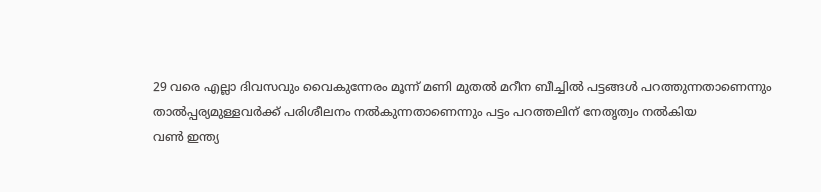29 വരെ എല്ലാ ദിവസവും വൈകുന്നേരം മൂന്ന് മണി മുതൽ മറീന ബീച്ചിൽ പട്ടങ്ങൾ പറത്തുന്നതാണെന്നും
താൽപ്പര്യമുള്ളവർക്ക് പരിശീലനം നൽകുന്നതാണെന്നും പട്ടം പറത്തലിന് നേതൃത്വം നൽകിയ
വൺ ഇന്ത്യ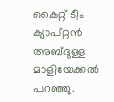കൈറ്റ് ടീം ക്യാപ്റ്റൻ അബ്ദുള്ള മാളിയേക്കൽ പറഞ്ഞു.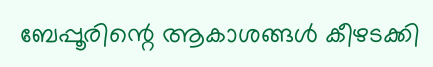ബേപ്പൂരിന്റെ ആകാശങ്ങൾ കീഴടക്കി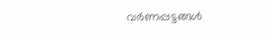വർണപ്പട്ടങ്ങൾ